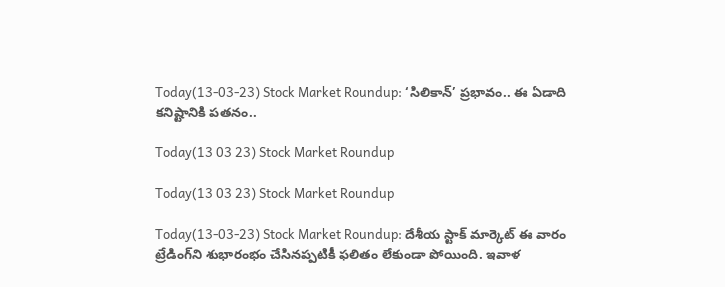Today(13-03-23) Stock Market Roundup: ‘సిలికాన్‌’ ప్రభావం.. ఈ ఏడాది కనిష్టానికి పతనం..

Today(13 03 23) Stock Market Roundup

Today(13 03 23) Stock Market Roundup

Today(13-03-23) Stock Market Roundup: దేశీయ స్టాక్‌ మార్కెట్‌ ఈ వారం ట్రేడింగ్‌ని శుభారంభం చేసినప్పటికీ ఫలితం లేకుండా పోయింది. ఇవాళ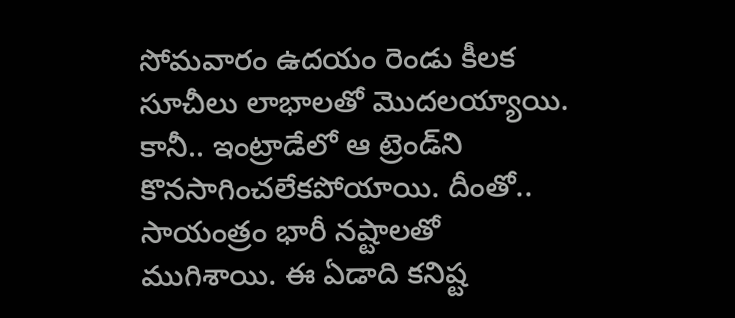సోమవారం ఉదయం రెండు కీలక సూచీలు లాభాలతో మొదలయ్యాయి. కానీ.. ఇంట్రాడేలో ఆ ట్రెండ్‌ని కొనసాగించలేకపోయాయి. దీంతో.. సాయంత్రం భారీ నష్టాలతో ముగిశాయి. ఈ ఏడాది కనిష్ట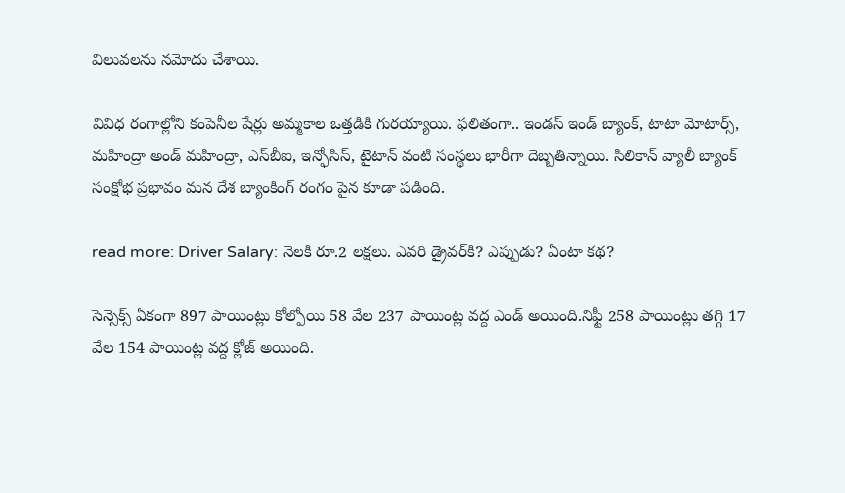విలువలను నమోదు చేశాయి.

వివిధ రంగాల్లోని కంపెనీల షేర్లు అమ్మకాల ఒత్తడికి గురయ్యాయి. ఫలితంగా.. ఇండస్‌ ఇండ్‌ బ్యాంక్‌, టాటా మోటార్స్‌, మహింద్రా అండ్‌ మహింద్రా, ఎస్‌బీఐ, ఇన్ఫోసిస్‌, టైటాన్ వంటి సంస్థలు భారీగా దెబ్బతిన్నాయి. సిలికాన్‌ వ్యాలీ బ్యాంక్‌ సంక్షోభ ప్రభావం మన దేశ బ్యాంకింగ్‌ రంగం పైన కూడా పడింది.

read more: Driver Salary: నెలకి రూ.2 లక్షలు. ఎవరి డ్రైవర్‌కి? ఎప్పుడు? ఏంటా కథ?

సెన్సెక్స్‌ ఏకంగా 897 పాయింట్లు కోల్పోయి 58 వేల 237 పాయింట్ల వద్ద ఎండ్‌ అయింది.నిఫ్టీ 258 పాయింట్లు తగ్గి 17 వేల 154 పాయింట్ల వద్ద క్లోజ్‌ అయింది.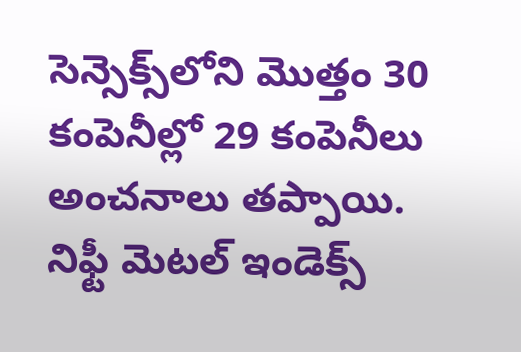సెన్సెక్స్‌లోని మొత్తం 30 కంపెనీల్లో 29 కంపెనీలు అంచనాలు తప్పాయి. నిఫ్టీ మెటల్‌ ఇండెక్స్‌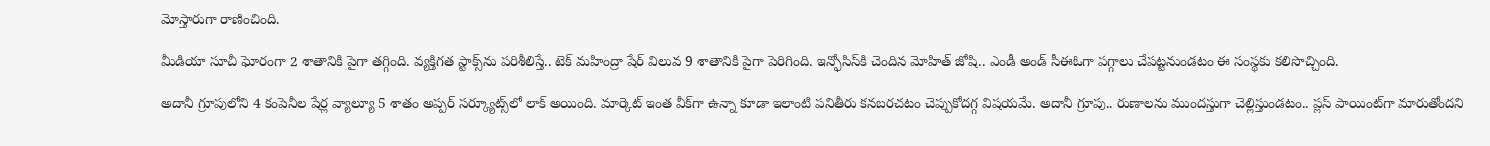మోస్తారుగా రాణించింది.

మీడియా సూచీ ఘోరంగా 2 శాతానికి పైగా తగ్గింది. వ్యక్తిగత స్టాక్స్‌ను పరిశీలిస్తే.. టెక్‌ మహింద్రా షేర్‌ విలువ 9 శాతానికి పైగా పెరిగింది. ఇన్ఫోసిస్‌కి చెందిన మోహిత్‌ జోషి.. ఎండీ అండ్‌ సీఈఓగా పగ్గాలు చేపట్టనుండటం ఈ సంస్థకు కలిసొచ్చింది.

అదానీ గ్రూపులోని 4 కంపెనీల షేర్ల వ్యాల్యూ 5 శాతం అప్పర్‌ సర్క్యూట్స్‌లో లాక్‌ అయింది. మార్కెట్‌ ఇంత వీక్‌గా ఉన్నా కూడా ఇలాంటి పనితీరు కనబరచటం చెప్పుకోదగ్గ విషయమే. అదానీ గ్రూపు.. రుణాలను ముందస్తుగా చెల్లిస్తుండటం.. ప్లస్‌ పాయింట్‌గా మారుతోందని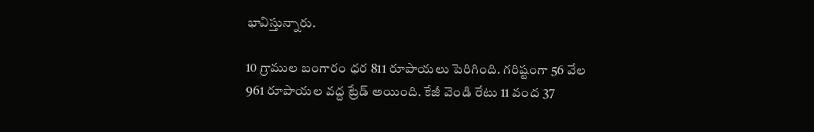భావిస్తున్నారు.

10 గ్రాముల బంగారం ధర 811 రూపాయలు పెరిగింది. గరిష్టంగా 56 వేల 961 రూపాయల వద్ద ట్రేడ్‌ అయింది. కేజీ వెండి రేటు 11 వంద 37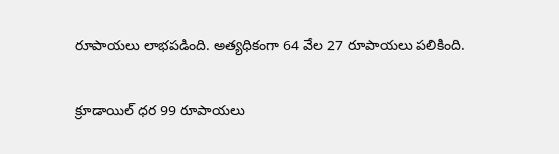రూపాయలు లాభపడింది. అత్యధికంగా 64 వేల 27 రూపాయలు పలికింది.

క్రూడాయిల్‌ ధర 99 రూపాయలు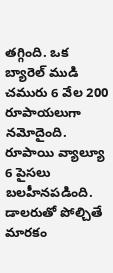తగ్గింది. ఒక బ్యారెల్‌ ముడి చమురు 6 వేల 200 రూపాయలుగా నమోదైంది. రూపాయి వ్యాల్యూ 6 పైసలు బలహీనపడింది. డాలరుతో పోల్చితే మారకం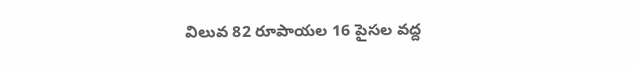విలువ 82 రూపాయల 16 పైసల వద్ద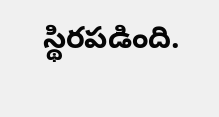స్థిరపడింది.